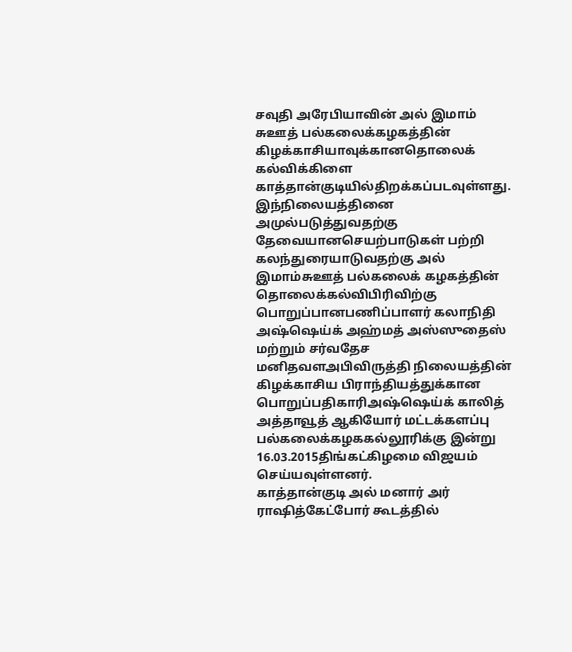சவுதி அரேபியாவின் அல் இமாம் சுஊத் பல்கலைக்கழகத்தின் கிழக்காசியாவுக்கானதொலைக் கல்விக்கிளை காத்தான்குடியில்திறக்கப்படவுள்ளது.
இந்நிலையத்தினை அமுல்படுத்துவதற்கு தேவையானசெயற்பாடுகள் பற்றி கலந்துரையாடுவதற்கு அல் இமாம்சுஊத் பல்கலைக் கழகத்தின் தொலைக்கல்விபிரிவிற்கு பொறுப்பானபணிப்பாளர் கலாநிதி அஷ்ஷெய்க் அஹ்மத் அஸ்ஸுதைஸ் மற்றும் சர்வதேச மனிதவளஅபிவிருத்தி நிலையத்தின் கிழக்காசிய பிராந்தியத்துக்கான பொறுப்பதிகாரிஅஷ்ஷெய்க் காலித் அத்தாவூத் ஆகியோர் மட்டக்களப்பு பல்கலைக்கழககல்லூரிக்கு இன்று 16.03.2015திங்கட்கிழமை விஜயம் செய்யவுள்ளனர்.
காத்தான்குடி அல் மனார் அர் ராஷித்கேட்போர் கூடத்தில்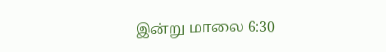இன்று மாலை 6:30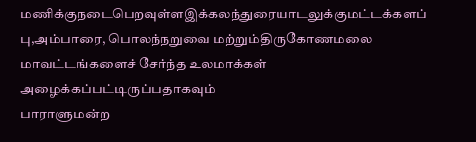மணிக்குநடைபெறவுள்ளஇக்கலந்துரையாடலுக்குமட்டக்களப் பு,அம்பாரை, பொலந்நறுவை மற்றும்திருகோணமலை மாவட்டங்களைச் சேர்ந்த உலமாக்கள் அழைக்கப்பட்டிருப்பதாகவும்
பாராளுமன்ற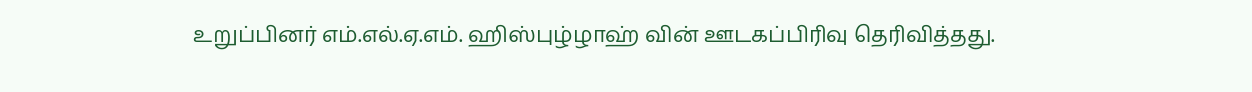உறுப்பினர் எம்.எல்.ஏ.எம். ஹிஸ்புழ்ழாஹ் வின் ஊடகப்பிரிவு தெரிவித்தது.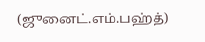(ஜுனைட்.எம்.பஹ்த்)